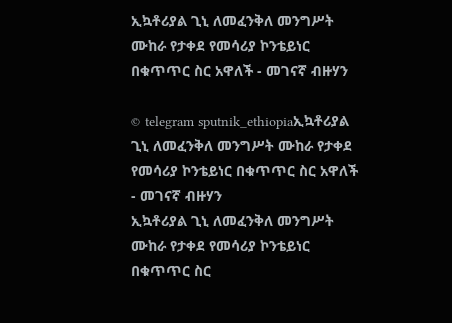ኢኳቶሪያል ጊኒ ለመፈንቅለ መንግሥት ሙከራ የታቀደ የመሳሪያ ኮንቴይነር በቁጥጥር ስር አዋለች - መገናኛ ብዙሃን

© telegram sputnik_ethiopiaኢኳቶሪያል ጊኒ ለመፈንቅለ መንግሥት ሙከራ የታቀደ የመሳሪያ ኮንቴይነር በቁጥጥር ስር አዋለች - መገናኛ ብዙሃን
ኢኳቶሪያል ጊኒ ለመፈንቅለ መንግሥት ሙከራ የታቀደ የመሳሪያ ኮንቴይነር በቁጥጥር ስር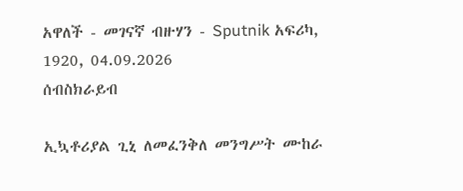አዋለች - መገናኛ ብዙሃን - Sputnik አፍሪካ, 1920, 04.09.2026
ሰብስክራይብ

ኢኳቶሪያል ጊኒ ለመፈንቅለ መንግሥት ሙከራ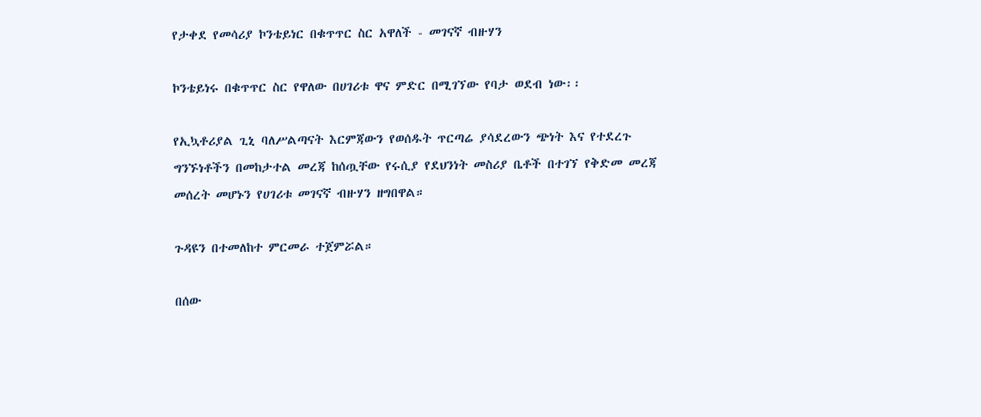የታቀደ የመሳሪያ ኮንቴይነር በቁጥጥር ስር አዋለች - መገናኛ ብዙሃን

ኮንቴይነሩ በቁጥጥር ስር የዋለው በሀገሪቱ ዋና ምድር በሚገኘው የባታ ወደብ ነው፡፡

የኢኳቶሪያል ጊኒ ባለሥልጣናት እርምጃውን የወሰዱት ጥርጣሬ ያሳደረውን ጭነት እና የተደረጉ ግንኙነቶችን በመከታተል መረጃ ከሰጧቸው የሩሲያ የደህንነት መስሪያ ቤቶች በተገኘ የቅድመ መረጃ መሰረት መሆኑን የሀገሪቱ መገናኛ ብዙሃን ዘግበዋል።

ጉዳዩን በተመለከተ ምርመራ ተጀምሯል።

በሰው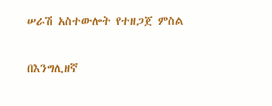ሠራሽ አስተውሎት የተዘጋጀ ምስል

በእንግሊዘኛ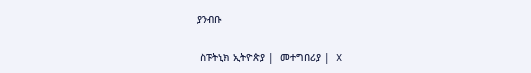ያንብቡ

 ስፑትኒክ ኢትዮጵያ |  መተግበሪያ |  X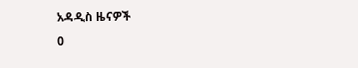አዳዲስ ዜናዎች
0